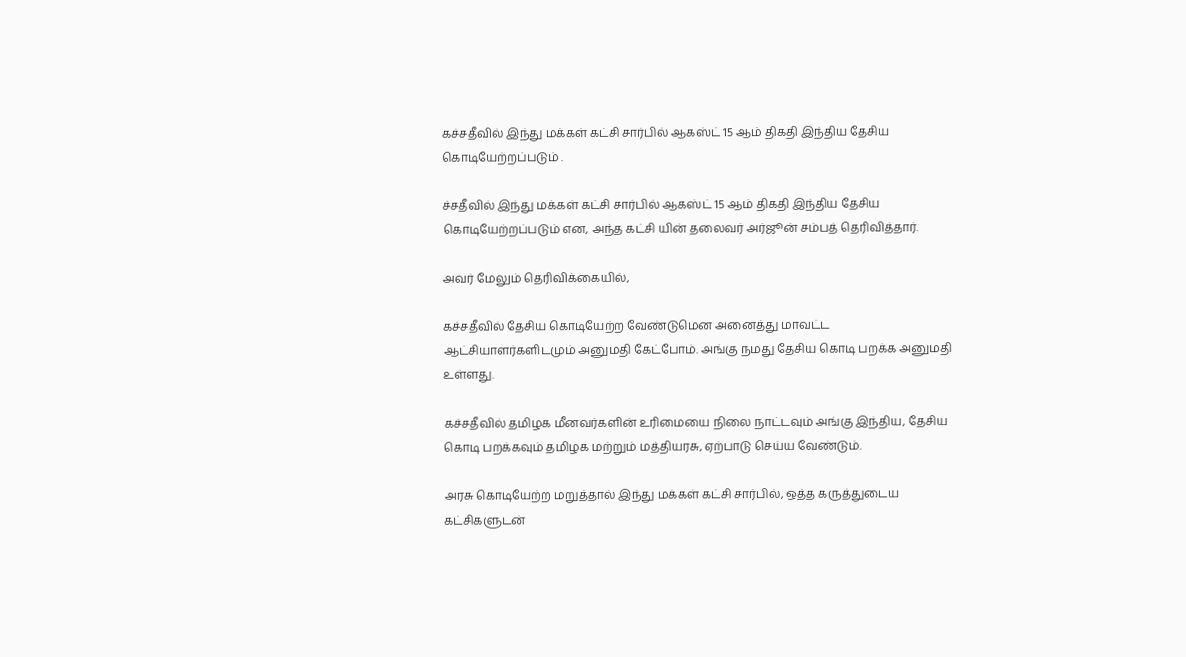கச்சதீவில் இந்து மக்கள் கட்சி சார்பில் ஆகஸ்ட் 15 ஆம் திகதி இந்திய தேசிய கொடியேற்றப்படும் .

ச்சதீவில் இந்து மக்கள் கட்சி சார்பில் ஆகஸ்ட் 15 ஆம் திகதி இந்திய தேசிய கொடியேற்றப்படும் என, அந்த கட்சி யின் தலைவர் அர்ஜூன் சம்பத் தெரிவித்தார்.

அவர் மேலும் தெரிவிக்கையில்,

கச்சதீவில் தேசிய கொடியேற்ற வேண்டுமென அனைத்து மாவட்ட ஆட்சியாளர்களிடமும் அனுமதி கேட்போம். அங்கு நமது தேசிய கொடி பறக்க அனுமதி உள்ளது.

கச்சதீவில் தமிழக மீனவர்களின் உரிமையை நிலை நாட்டவும் அங்கு இந்திய, தேசிய கொடி பறக்கவும் தமிழக மற்றும் மத்தியரசு, ஏற்பாடு செய்ய வேண்டும்.

அரசு கொடியேற்ற மறுத்தால் இந்து மக்கள் கட்சி சார்பில், ஒத்த கருத்துடைய கட்சிகளுடன்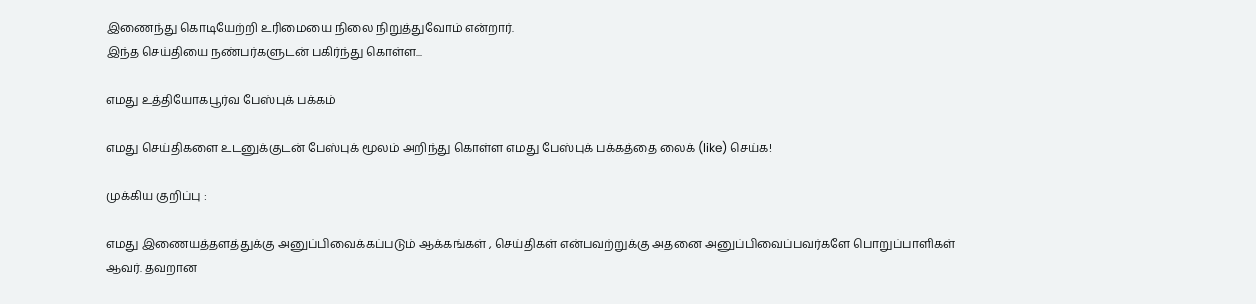இணைந்து கொடியேற்றி உரிமையை நிலை நிறுத்துவோம் என்றார்.
இந்த செய்தியை நண்பர்களுடன் பகிர்ந்து கொள்ள...

எமது உத்தியோகபூர்வ பேஸ்புக் பக்கம்

எமது செய்திகளை உடனுக்குடன் பேஸ்புக் மூலம் அறிந்து கொள்ள எமது பேஸ்புக் பக்கத்தை லைக் (like) செய்க!

முக்கிய குறிப்பு :

எமது இணையத்தளத்துக்கு அனுப்பிவைக்கப்படும் ஆக்கங்கள் , செய்திகள் என்பவற்றுக்கு அதனை அனுப்பிவைப்பவர்களே பொறுப்பாளிகள் ஆவர். தவறான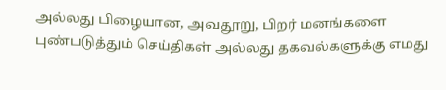அல்லது பிழையான, அவதூறு, பிறர் மனங்களை புண்படுத்தும் செய்திகள் அல்லது தகவல்களுக்கு எமது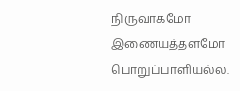நிருவாகமோ இணையத்தளமோ பொறுப்பாளியல்ல.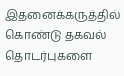இதனைக்கருத்தில் கொண்டு தகவல் தொடர்புகளை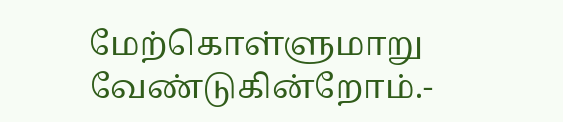மேற்கொள்ளுமாறு வேண்டுகின்றோம்.-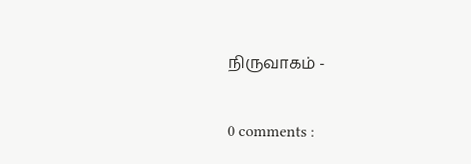நிருவாகம் -

0 comments :